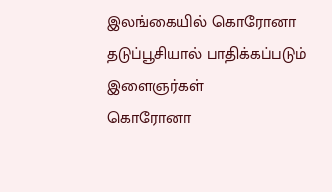இலங்கையில் கொரோனா தடுப்பூசியால் பாதிக்கப்படும் இளைஞர்கள்
கொரோனா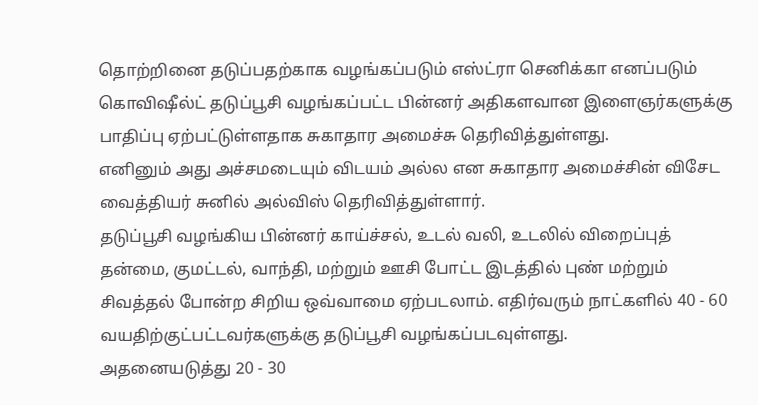தொற்றினை தடுப்பதற்காக வழங்கப்படும் எஸ்ட்ரா செனிக்கா எனப்படும் கொவிஷீல்ட் தடுப்பூசி வழங்கப்பட்ட பின்னர் அதிகளவான இளைஞர்களுக்கு பாதிப்பு ஏற்பட்டுள்ளதாக சுகாதார அமைச்சு தெரிவித்துள்ளது.
எனினும் அது அச்சமடையும் விடயம் அல்ல என சுகாதார அமைச்சின் விசேட வைத்தியர் சுனில் அல்விஸ் தெரிவித்துள்ளார்.
தடுப்பூசி வழங்கிய பின்னர் காய்ச்சல், உடல் வலி, உடலில் விறைப்புத் தன்மை, குமட்டல், வாந்தி, மற்றும் ஊசி போட்ட இடத்தில் புண் மற்றும் சிவத்தல் போன்ற சிறிய ஒவ்வாமை ஏற்படலாம். எதிர்வரும் நாட்களில் 40 - 60 வயதிற்குட்பட்டவர்களுக்கு தடுப்பூசி வழங்கப்படவுள்ளது.
அதனையடுத்து 20 - 30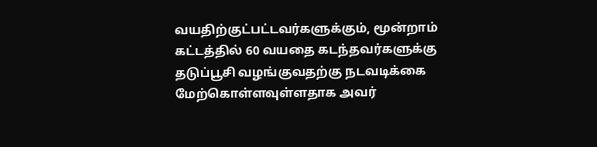வயதிற்குட்பட்டவர்களுக்கும், மூன்றாம் கட்டத்தில் 60 வயதை கடந்தவர்களுக்கு தடுப்பூசி வழங்குவதற்கு நடவடிக்கை மேற்கொள்ளவுள்ளதாக அவர்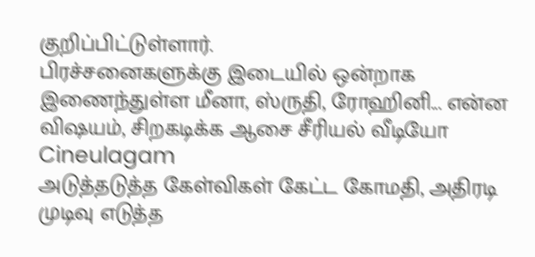குறிப்பிட்டுள்ளார்.
பிரச்சனைகளுக்கு இடையில் ஒன்றாக இணைந்துள்ள மீனா, ஸ்ருதி, ரோஹினி... என்ன விஷயம், சிறகடிக்க ஆசை சீரியல் வீடியோ Cineulagam
அடுத்தடுத்த கேள்விகள் கேட்ட கோமதி, அதிரடி முடிவு எடுத்த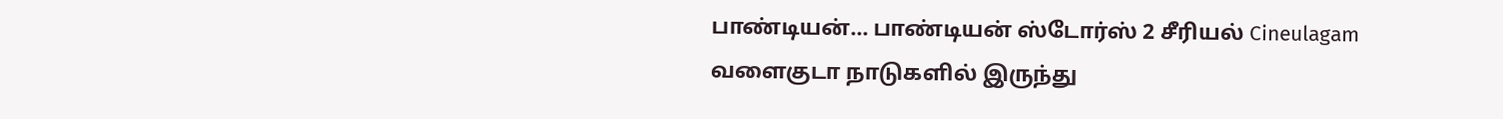பாண்டியன்... பாண்டியன் ஸ்டோர்ஸ் 2 சீரியல் Cineulagam
வளைகுடா நாடுகளில் இருந்து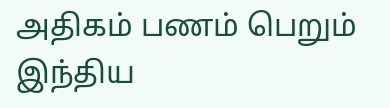அதிகம் பணம் பெறும் இந்திய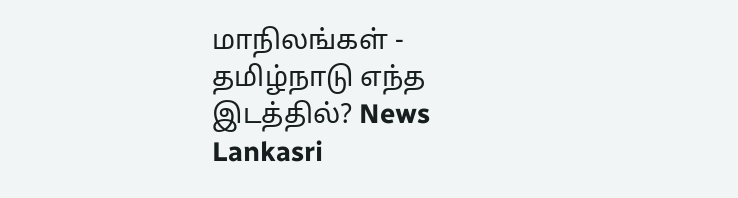மாநிலங்கள் - தமிழ்நாடு எந்த இடத்தில்? News Lankasri